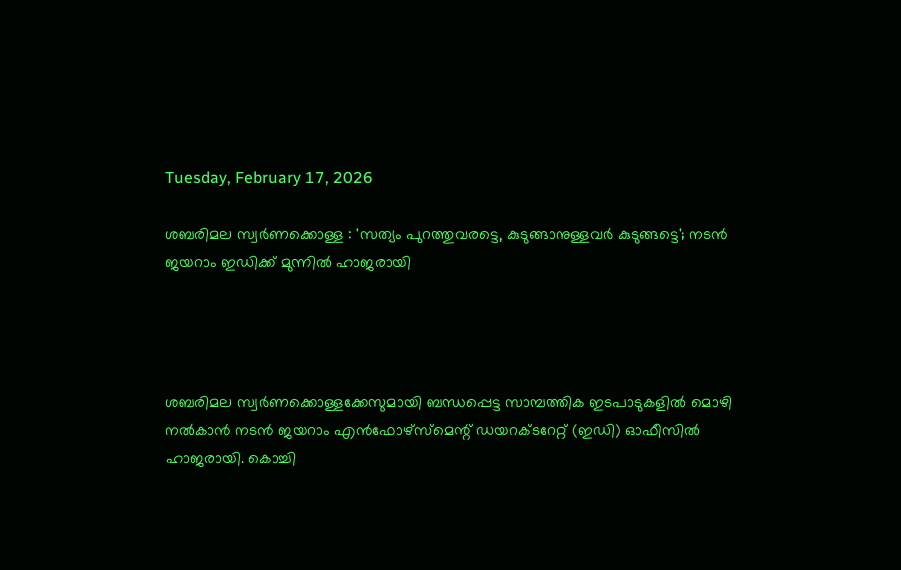Tuesday, February 17, 2026

ശബരിമല സ്വർണക്കൊള്ള : 'സത്യം പുറത്തുവരട്ടെ, കുടുങ്ങാനുള്ളവർ കുടുങ്ങട്ടെ'; നടൻ ജയറാം ഇഡിക്ക് മുന്നിൽ ഹാജരായി




ശബരിമല സ്വർണക്കൊള്ളക്കേസുമായി ബന്ധപ്പെട്ട സാമ്പത്തിക ഇടപാടുകളിൽ മൊഴി നൽകാൻ നടൻ ജയറാം എൻഫോഴ്‌സ്‌മെന്റ് ഡയറക്ടറേറ്റ് (ഇഡി) ഓഫീസിൽ ഹാജരായി. കൊച്ചി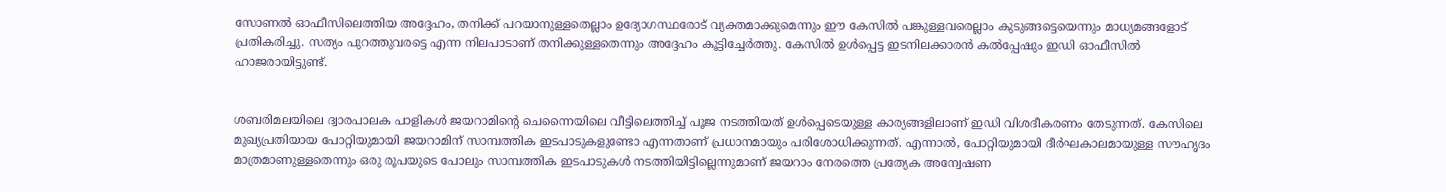സോണൽ ഓഫീസിലെത്തിയ അദ്ദേഹം, തനിക്ക് പറയാനുള്ളതെല്ലാം ഉദ്യോഗസ്ഥരോട് വ്യക്തമാക്കുമെന്നും ഈ കേസിൽ പങ്കുള്ളവരെല്ലാം കുടുങ്ങട്ടെയെന്നും മാധ്യമങ്ങളോട് പ്രതികരിച്ചു. സത്യം പുറത്തുവരട്ടെ എന്ന നിലപാടാണ് തനിക്കുള്ളതെന്നും അദ്ദേഹം കൂട്ടിച്ചേർത്തു. കേസിൽ ഉൾപ്പെട്ട ഇടനിലക്കാരൻ കൽപ്പേഷും ഇഡി ഓഫീസിൽ ഹാജരായിട്ടുണ്ട്.


ശബരിമലയിലെ ദ്വാരപാലക പാളികൾ ജയറാമിന്റെ ചെന്നൈയിലെ വീട്ടിലെത്തിച്ച് പൂജ നടത്തിയത് ഉൾപ്പെടെയുള്ള കാര്യങ്ങളിലാണ് ഇഡി വിശദീകരണം തേടുന്നത്. കേസിലെ മുഖ്യപ്രതിയായ പോറ്റിയുമായി ജയറാമിന് സാമ്പത്തിക ഇടപാടുകളുണ്ടോ എന്നതാണ് പ്രധാനമായും പരിശോധിക്കുന്നത്. എന്നാൽ, പോറ്റിയുമായി ദീർഘകാലമായുള്ള സൗഹൃദം മാത്രമാണുള്ളതെന്നും ഒരു രൂപയുടെ പോലും സാമ്പത്തിക ഇടപാടുകൾ നടത്തിയിട്ടില്ലെന്നുമാണ് ജയറാം നേരത്തെ പ്രത്യേക അന്വേഷണ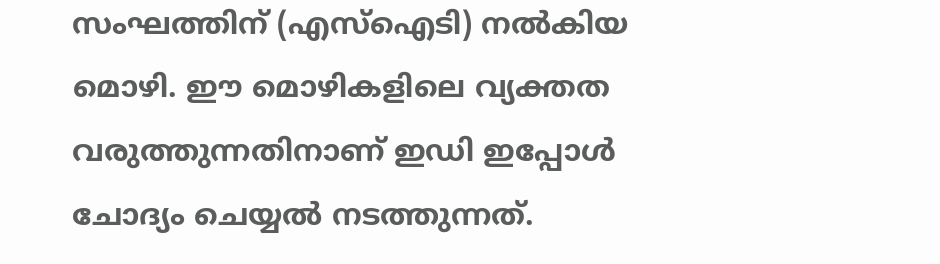സംഘത്തിന് (എസ്ഐടി) നൽകിയ മൊഴി. ഈ മൊഴികളിലെ വ്യക്തത വരുത്തുന്നതിനാണ് ഇഡി ഇപ്പോൾ ചോദ്യം ചെയ്യൽ നടത്തുന്നത്.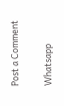Post a Comment

Whatsapp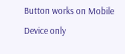Button works on Mobile Device only